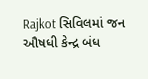Rajkot સિવિલમાં જન ઔષધી કેન્દ્ર બંધ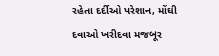રહેતા દર્દીઓ પરેશાન, મોંઘી દવાઓ ખરીદવા મજબૂર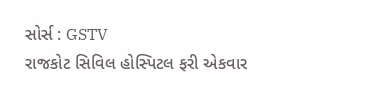સોર્સ : GSTV
રાજકોટ સિવિલ હોસ્પિટલ ફરી એકવાર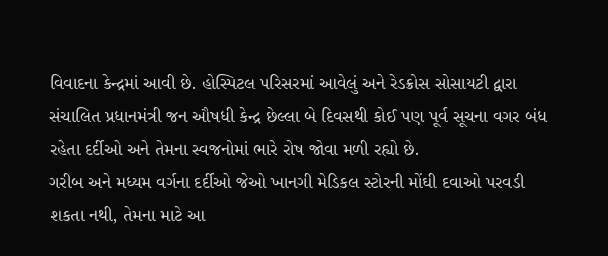વિવાદના કેન્દ્રમાં આવી છે. હોસ્પિટલ પરિસરમાં આવેલું અને રેડક્રોસ સોસાયટી દ્વારા સંચાલિત પ્રધાનમંત્રી જન ઔષધી કેન્દ્ર છેલ્લા બે દિવસથી કોઈ પણ પૂર્વ સૂચના વગર બંધ રહેતા દર્દીઓ અને તેમના સ્વજનોમાં ભારે રોષ જોવા મળી રહ્યો છે.
ગરીબ અને મધ્યમ વર્ગના દર્દીઓ જેઓ ખાનગી મેડિકલ સ્ટોરની મોંઘી દવાઓ પરવડી શકતા નથી, તેમના માટે આ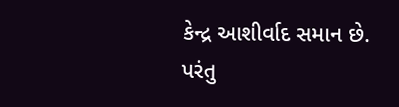કેન્દ્ર આશીર્વાદ સમાન છે. પરંતુ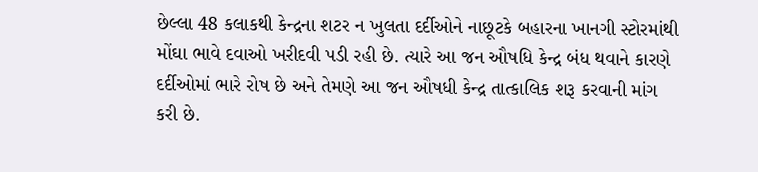છેલ્લા 48 કલાકથી કેન્દ્રના શટર ન ખુલતા દર્દીઓને નાછૂટકે બહારના ખાનગી સ્ટોરમાંથી મોંઘા ભાવે દવાઓ ખરીદવી પડી રહી છે. ત્યારે આ જન ઔષધિ કેન્દ્ર બંધ થવાને કારણે દર્દીઓમાં ભારે રોષ છે અને તેમણે આ જન ઔષધી કેન્દ્ર તાત્કાલિક શરૂ કરવાની માંગ કરી છે.